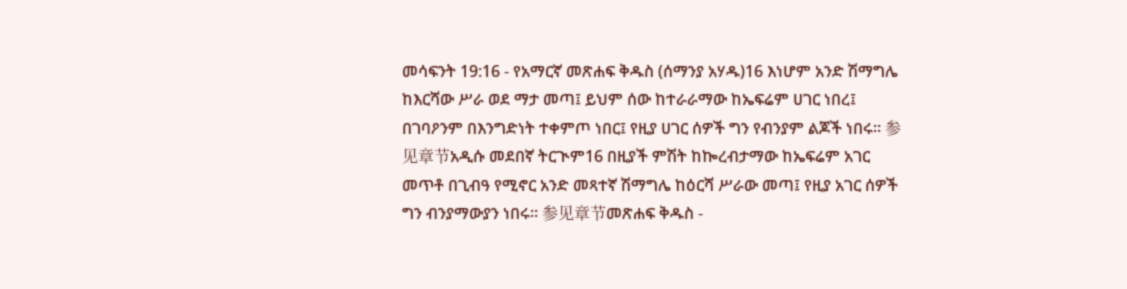መሳፍንት 19:16 - የአማርኛ መጽሐፍ ቅዱስ (ሰማንያ አሃዱ)16 እነሆም አንድ ሽማግሌ ከእርሻው ሥራ ወደ ማታ መጣ፤ ይህም ሰው ከተራራማው ከኤፍሬም ሀገር ነበረ፤ በገባዖንም በእንግድነት ተቀምጦ ነበር፤ የዚያ ሀገር ሰዎች ግን የብንያም ልጆች ነበሩ። 参见章节አዲሱ መደበኛ ትርጒም16 በዚያች ምሽት ከኰረብታማው ከኤፍሬም አገር መጥቶ በጊብዓ የሚኖር አንድ መጻተኛ ሽማግሌ ከዕርሻ ሥራው መጣ፤ የዚያ አገር ሰዎች ግን ብንያማውያን ነበሩ። 参见章节መጽሐፍ ቅዱስ -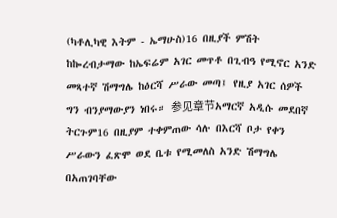(ካቶሊካዊ እትም - ኤማሁስ)16 በዚያች ምሽት ከኰረብታማው ከኤፍሬም አገር መጥቶ በጊብዓ የሚኖር አንድ መጻተኛ ሽማግሌ ከዕርሻ ሥራው መጣ፤ የዚያ አገር ሰዎች ግን ብንያማውያን ነበሩ። 参见章节አማርኛ አዲሱ መደበኛ ትርጉም16 በዚያም ተቀምጠው ሳሉ በእርሻ ቦታ የቀን ሥራውን ፈጽሞ ወደ ቤቱ የሚመለስ አንድ ሽማግሌ በአጠገባቸው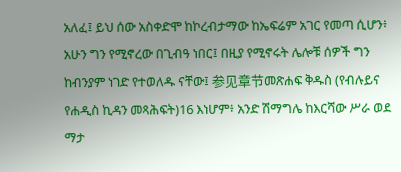አለፈ፤ ይህ ሰው አስቀድሞ ከኮረብታማው ከኤፍሬም አገር የመጣ ሲሆን፥ አሁን ግን የሚኖረው በጊብዓ ነበር፤ በዚያ የሚኖሩት ሌሎቹ ሰዎች ግን ከብንያም ነገድ የተወለዱ ናቸው፤ 参见章节መጽሐፍ ቅዱስ (የብሉይና የሐዲስ ኪዳን መጻሕፍት)16 እነሆም፥ አንድ ሽማግሌ ከእርሻው ሥራ ወደ ማታ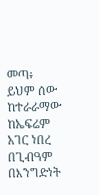መጣ፥ ይህም ሰው ከተራራማው ከኤፍሬም አገር ነበረ በጊብዓም በእንግድነት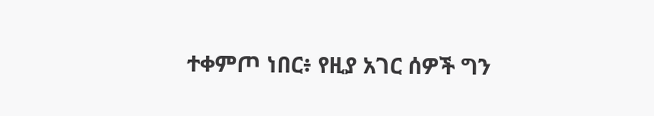ተቀምጦ ነበር፥ የዚያ አገር ሰዎች ግን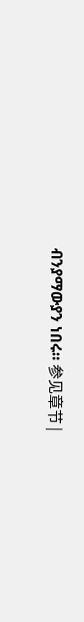ብንያማውያን ነበሩ። 参见章节 |